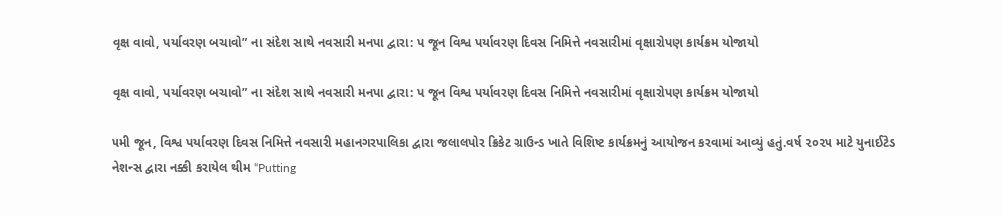વૃક્ષ વાવો, પર્યાવરણ બચાવો” ના સંદેશ સાથે નવસારી મનપા દ્વારા: પ જૂન વિશ્વ પર્યાવરણ દિવસ નિમિત્તે નવસારીમાં વૃક્ષારોપણ કાર્યક્રમ યોજાયો

વૃક્ષ વાવો, પર્યાવરણ બચાવો” ના સંદેશ સાથે નવસારી મનપા દ્વારા: પ જૂન વિશ્વ પર્યાવરણ દિવસ નિમિત્તે નવસારીમાં વૃક્ષારોપણ કાર્યક્રમ યોજાયો

૫મી જૂન, વિશ્વ પર્યાવરણ દિવસ નિમિત્તે નવસારી મહાનગરપાલિકા દ્વારા જલાલપોર ક્રિકેટ ગ્રાઉન્ડ ખાતે વિશિષ્ટ કાર્યક્રમનું આયોજન કરવામાં આવ્યું હતું.વર્ષ ૨૦૨૫ માટે યુનાઈટેડ નેશન્સ દ્વારા નક્કી કરાયેલ થીમ “Putting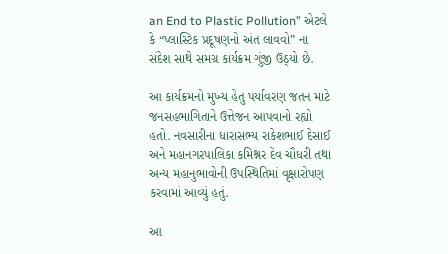an End to Plastic Pollution” એટલે કે “પ્લાસ્ટિક પ્રદૂષણનો અંત લાવવો” ના સંદેશ સાથે સમગ્ર કાર્યક્રમ ગુંજી ઉઠ્યો છે.

આ કાર્યક્રમનો મુખ્ય હેતુ પર્યાવરણ જતન માટે જનસહભાગિતાને ઉત્તેજન આપવાનો રહ્યો હતો. નવસારીના ધારાસભ્ય રાકેશભાઈ દેસાઈ અને મહાનગરપાલિકા કમિશ્નર દેવ ચૌધરી તથા અન્ય મહાનુભાવોની ઉપસ્થિતિમાં વૃક્ષારોપણ કરવામાં આવ્યું હતું.

આ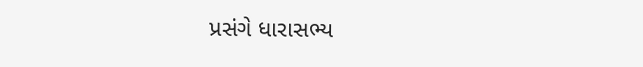પ્રસંગે ધારાસભ્ય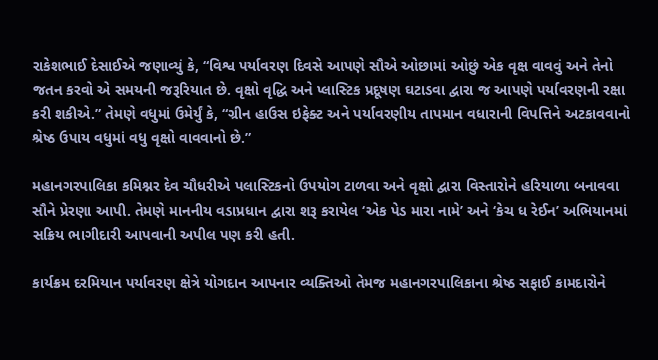રાકેશભાઈ દેસાઈએ જણાવ્યું કે, “વિશ્વ પર્યાવરણ દિવસે આપણે સૌએ ઓછામાં ઓછું એક વૃક્ષ વાવવું અને તેનો જતન કરવો એ સમયની જરૂરિયાત છે. વૃક્ષો વૃદ્ધિ અને પ્લાસ્ટિક પ્રદૂષણ ઘટાડવા દ્વારા જ આપણે પર્યાવરણની રક્ષા કરી શકીએ.” તેમણે વધુમાં ઉમેર્યું કે, “ગ્રીન હાઉસ ઇફેક્ટ અને પર્યાવરણીય તાપમાન વધારાની વિપત્તિને અટકાવવાનો શ્રેષ્ઠ ઉપાય વધુમાં વધુ વૃક્ષો વાવવાનો છે.”

મહાનગરપાલિકા કમિશ્નર દેવ ચૌધરીએ પલાસ્ટિકનો ઉપયોગ ટાળવા અને વૃક્ષો દ્વારા વિસ્તારોને હરિયાળા બનાવવા સૌને પ્રેરણા આપી. તેમણે માનનીય વડાપ્રધાન દ્વારા શરૂ કરાયેલ ‘એક પેડ મારા નામે’ અને ‘કેચ ધ રેઈન’ અભિયાનમાં સક્રિય ભાગીદારી આપવાની અપીલ પણ કરી હતી.

કાર્યક્રમ દરમિયાન પર્યાવરણ ક્ષેત્રે યોગદાન આપનાર વ્યક્તિઓ તેમજ મહાનગરપાલિકાના શ્રેષ્ઠ સફાઈ કામદારોને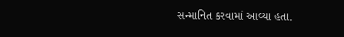સન્માનિત કરવામાં આવ્યા હતા.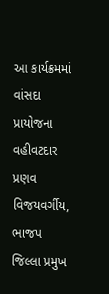આ કાર્યક્રમમાં વાંસદા પ્રાયોજના વહીવટદાર પ્રણવ વિજયવર્ગીય, ભાજપ જિલ્લા પ્રમુખ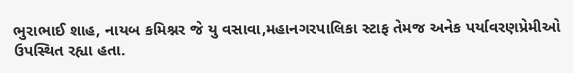ભુરાભાઈ શાહ, નાયબ કમિશ્નર જે યુ વસાવા,મહાનગરપાલિકા સ્ટાફ તેમજ અનેક પર્યાવરણપ્રેમીઓ ઉપસ્થિત રહ્યા હતા.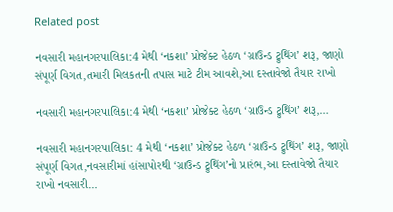Related post

નવસારી મહાનગરપાલિકા:4 મેથી ‘નકશા’ પ્રોજેક્ટ હેઠળ ‘ગ્રાઉન્ડ ટ્રુથિંગ’ શરૂ, જાણો સંપૂર્ણ વિગત,તમારી મિલકતની તપાસ માટે ટીમ આવશે,આ દસ્તાવેજો તૈયાર રાખો

નવસારી મહાનગરપાલિકા:4 મેથી ‘નકશા’ પ્રોજેક્ટ હેઠળ ‘ગ્રાઉન્ડ ટ્રુથિંગ’ શરૂ,…

નવસારી મહાનગરપાલિકા: 4 મેથી ‘નકશા’ પ્રોજેક્ટ હેઠળ ‘ગ્રાઉન્ડ ટ્રુથિંગ’ શરૂ, જાણો સંપૂર્ણ વિગત,નવસારીમાં હાંસાપોરથી ‘ગ્રાઉન્ડ ટ્રુથિંગ’નો પ્રારંભ,આ દસ્તાવેજો તૈયાર રાખો નવસારી…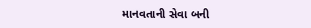માનવતાની સેવા બની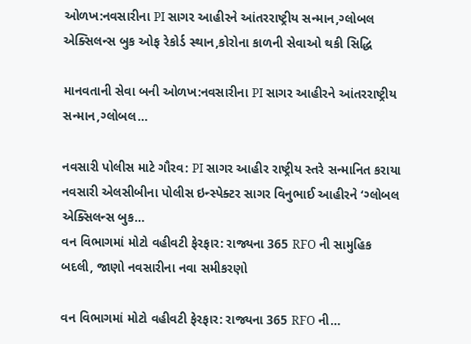ઓળખ:નવસારીના PI સાગર આહીરને આંતરરાષ્ટ્રીય સન્માન,ગ્લોબલ એક્સિલન્સ બુક ઓફ રેકોર્ડ સ્થાન,કોરોના કાળની સેવાઓ થકી સિદ્ધિ

માનવતાની સેવા બની ઓળખ:નવસારીના PI સાગર આહીરને આંતરરાષ્ટ્રીય સન્માન,ગ્લોબલ…

નવસારી પોલીસ માટે ગૌરવ: PI સાગર આહીર રાષ્ટ્રીય સ્તરે સન્માનિત કરાયા નવસારી એલસીબીના પોલીસ ઇન્સ્પેક્ટર સાગર વિનુભાઈ આહીરને ‘ગ્લોબલ એક્સિલન્સ બુક…
વન વિભાગમાં મોટો વહીવટી ફેરફાર: રાજ્યના 365 RFO ની સામુહિક બદલી, જાણો નવસારીના નવા સમીકરણો

વન વિભાગમાં મોટો વહીવટી ફેરફાર: રાજ્યના 365 RFO ની…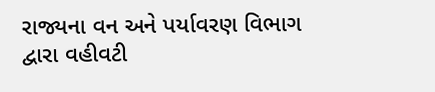રાજ્યના વન અને પર્યાવરણ વિભાગ દ્વારા વહીવટી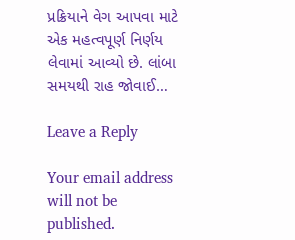પ્રક્રિયાને વેગ આપવા માટે એક મહત્વપૂર્ણ નિર્ણય લેવામાં આવ્યો છે. લાંબા સમયથી રાહ જોવાઈ…

Leave a Reply

Your email address will not be published.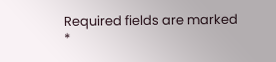Required fields are marked *